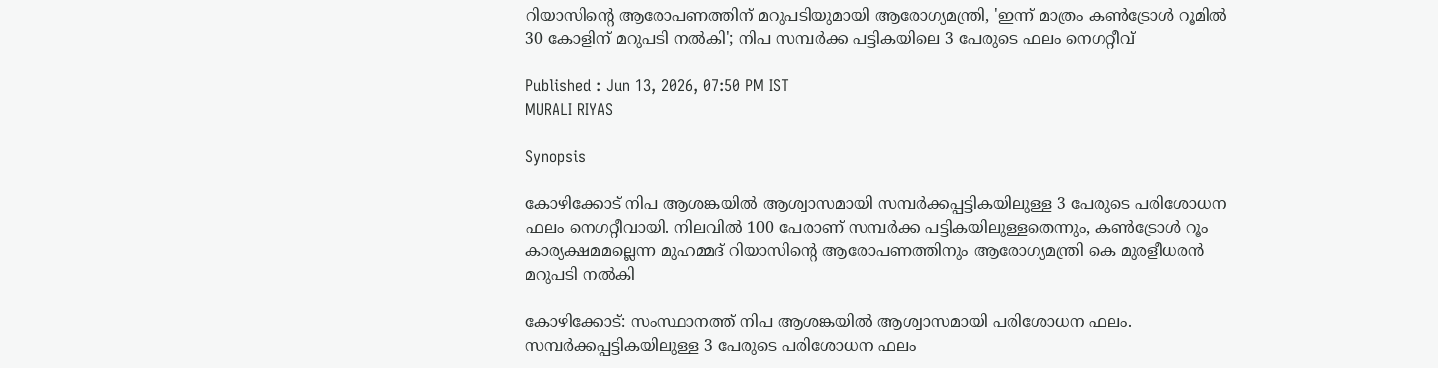റിയാസിൻ്റെ ആരോപണത്തിന് മറുപടിയുമായി ആരോഗ്യമന്ത്രി, 'ഇന്ന് മാത്രം കൺട്രോൾ റൂമിൽ 30 കോളിന് മറുപടി നൽകി'; നിപ സമ്പർക്ക പട്ടികയിലെ 3 പേരുടെ ഫലം നെഗറ്റീവ്

Published : Jun 13, 2026, 07:50 PM IST
MURALI RIYAS

Synopsis

കോഴിക്കോട് നിപ ആശങ്കയിൽ ആശ്വാസമായി സമ്പർക്കപ്പട്ടികയിലുള്ള 3 പേരുടെ പരിശോധന ഫലം നെഗറ്റീവായി. നിലവിൽ 100 പേരാണ് സമ്പർക്ക പട്ടികയിലുള്ളതെന്നും, കൺട്രോൾ റൂം കാര്യക്ഷമമല്ലെന്ന മുഹമ്മദ് റിയാസിൻ്റെ ആരോപണത്തിനും ആരോഗ്യമന്ത്രി കെ മുരളീധരൻ മറുപടി നൽകി

കോഴിക്കോട്: സംസ്ഥാനത്ത് നിപ ആശങ്കയിൽ ആശ്വാസമായി പരിശോധന ഫലം. സമ്പർക്കപ്പട്ടികയിലുള്ള 3 പേരുടെ പരിശോധന ഫലം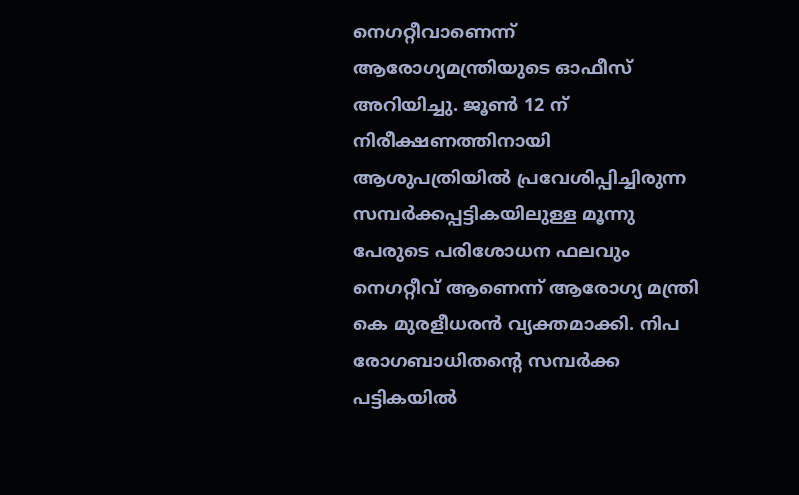നെഗറ്റീവാണെന്ന് ആരോഗ്യമന്ത്രിയുടെ ഓഫീസ് അറിയിച്ചു. ജൂൺ 12 ന് നിരീക്ഷണത്തിനായി ആശുപത്രിയിൽ പ്രവേശിപ്പിച്ചിരുന്ന സമ്പർക്കപ്പട്ടികയിലുള്ള മൂന്നു പേരുടെ പരിശോധന ഫലവും നെഗറ്റീവ് ആണെന്ന് ആരോഗ്യ മന്ത്രി കെ മുരളീധരൻ വ്യക്തമാക്കി. നിപ രോഗബാധിതൻ്റെ സമ്പർക്ക പട്ടികയിൽ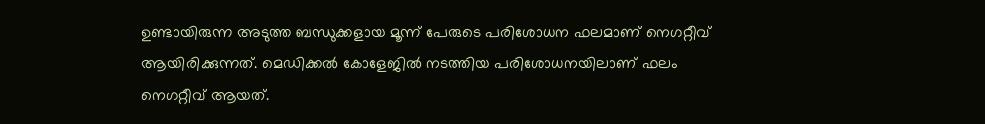ഉണ്ടായിരുന്ന അടുത്ത ബന്ധുക്കളായ മൂന്ന് പേരുടെ പരിശോധന ഫലമാണ് നെഗറ്റീവ് ആയിരിക്കുന്നത്. മെഡിക്കൽ കോളേജിൽ നടത്തിയ പരിശോധനയിലാണ് ഫലം നെഗറ്റീവ് ആയത്.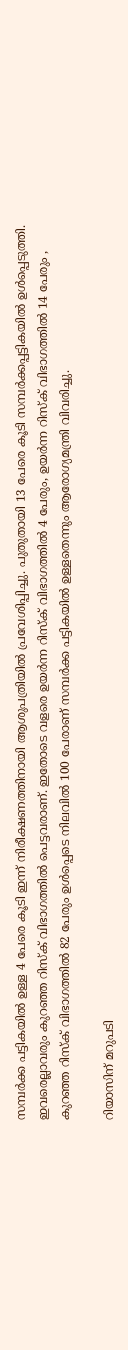സമ്പർക്ക പട്ടികയിൽ ഉള്ള 4 പേരെ കൂടി ഇന്ന് നിരീക്ഷണത്തിനായി ആശുപത്രിയിൽ പ്രവേശിപ്പിച്ചു. പുതുതായി 13 പേരെ കൂടി സമ്പർക്കപ്പട്ടികയിൽ ഉൾപ്പെടുത്തി. ഇവരെല്ലാവരും കുറഞ്ഞ റിസ്ക് വിഭാഗത്തിൽ പെട്ടവരാണ്. ഇതോടെ വളരെ ഉയർന്ന റിസ്ക് വിഭാഗത്തിൽ 4 പേരും, ഉയർന്ന റിസ്ക് വിഭാഗത്തിൽ 14 പേരും , കുറഞ്ഞ റിസ്ക് വിഭാഗത്തിൽ 82 പേരും ഉൾപ്പെടെ നിലവിൽ 100 പേരാണ് സമ്പർക്ക പട്ടികയിൽ ഉള്ളതെന്നും ആരോഗ്യമന്ത്രി വിവരിച്ചു.

റിയാസിന് മറുപടി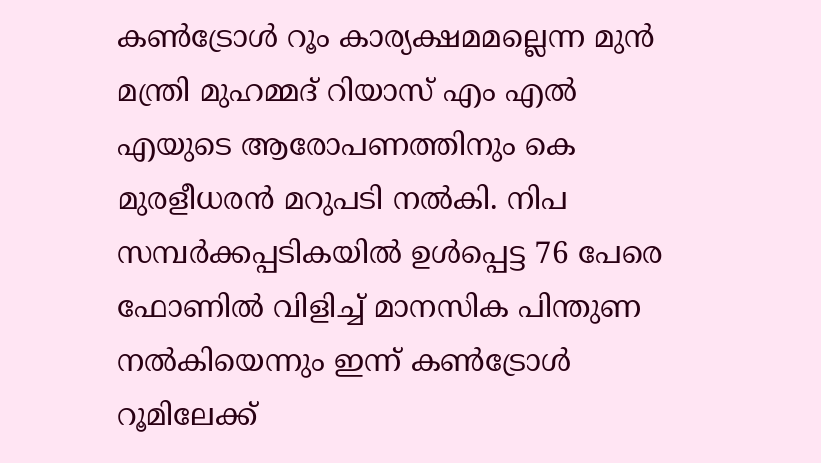കൺട്രോൾ റൂം കാര്യക്ഷമമല്ലെന്ന മുൻ മന്ത്രി മുഹമ്മദ് റിയാസ് എം എൽ എയുടെ ആരോപണത്തിനും കെ മുരളീധരൻ മറുപടി നൽകി. നിപ സമ്പർക്കപ്പടികയിൽ ഉൾപ്പെട്ട 76 പേരെ ഫോണിൽ വിളിച്ച് മാനസിക പിന്തുണ നൽകിയെന്നും ഇന്ന് കൺട്രോൾ റൂമിലേക്ക്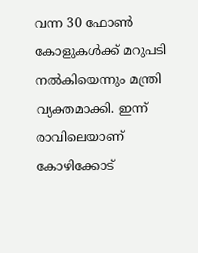വന്ന 30 ഫോൺ കോളുകൾക്ക് മറുപടി നൽകിയെന്നും മന്ത്രി വ്യക്തമാക്കി. ഇന്ന് രാവിലെയാണ് കോഴിക്കോട്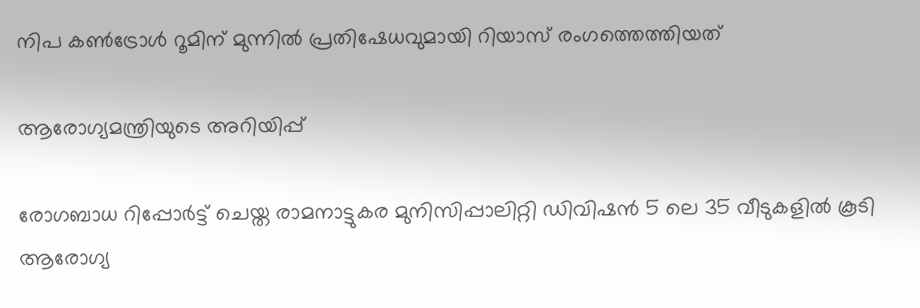നിപ കൺട്രോൾ റൂമിന് മുന്നിൽ പ്രതിഷേധവുമായി റിയാസ് രംഗത്തെത്തിയത്

ആരോഗ്യമന്ത്രിയുടെ അറിയിപ്പ്

രോഗബാധ റിപ്പോർട്ട് ചെയ്ത രാമനാട്ടുകര മുനിസിപ്പാലിറ്റി ഡിവിഷൻ 5 ലെ 35 വീടുകളിൽ കൂടി ആരോഗ്യ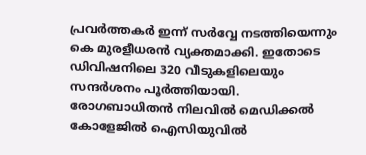പ്രവർത്തകർ ഇന്ന് സർവ്വേ നടത്തിയെന്നും കെ മുരളീധരൻ വ്യക്തമാക്കി. ഇതോടെ ഡിവിഷനിലെ 320 വീടുകളിലെയും സന്ദർശനം പൂർത്തിയായി. രോഗബാധിതൻ നിലവിൽ മെഡിക്കൽ കോളേജിൽ ഐസിയുവിൽ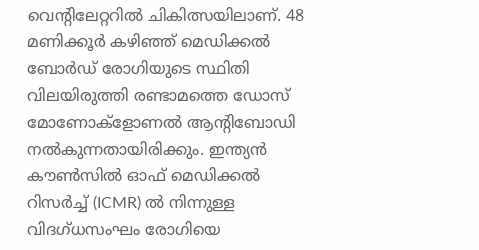വെന്റിലേറ്ററിൽ ചികിത്സയിലാണ്. 48 മണിക്കൂർ കഴിഞ്ഞ് മെഡിക്കൽ ബോർഡ് രോഗിയുടെ സ്ഥിതി വിലയിരുത്തി രണ്ടാമത്തെ ഡോസ് മോണോക്ളോണൽ ആന്റിബോഡി നൽകുന്നതായിരിക്കും. ഇന്ത്യൻ കൗൺസിൽ ഓഫ് മെഡിക്കൽ റിസർച്ച് (ICMR) ൽ നിന്നുള്ള വിദഗ്ധസംഘം രോഗിയെ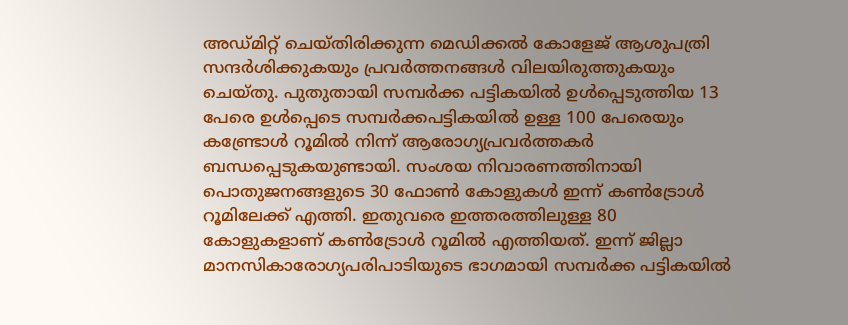അഡ്മിറ്റ് ചെയ്തിരിക്കുന്ന മെഡിക്കൽ കോളേജ് ആശുപത്രി സന്ദർശിക്കുകയും പ്രവർത്തനങ്ങൾ വിലയിരുത്തുകയും ചെയ്തു. പുതുതായി സമ്പർക്ക പട്ടികയിൽ ഉൾപ്പെടുത്തിയ 13 പേരെ ഉൾപ്പെടെ സമ്പർക്കപട്ടികയിൽ ഉള്ള 100 പേരെയും കണ്ട്രോൾ റൂമിൽ നിന്ന് ആരോഗ്യപ്രവർത്തകർ ബന്ധപ്പെടുകയുണ്ടായി. സംശയ നിവാരണത്തിനായി പൊതുജനങ്ങളുടെ 30 ഫോൺ കോളുകൾ ഇന്ന് കൺട്രോൾ റൂമിലേക്ക് എത്തി. ഇതുവരെ ഇത്തരത്തിലുള്ള 80 കോളുകളാണ് കൺട്രോൾ റൂമിൽ എത്തിയത്. ഇന്ന് ജില്ലാ മാനസികാരോഗ്യപരിപാടിയുടെ ഭാഗമായി സമ്പർക്ക പട്ടികയിൽ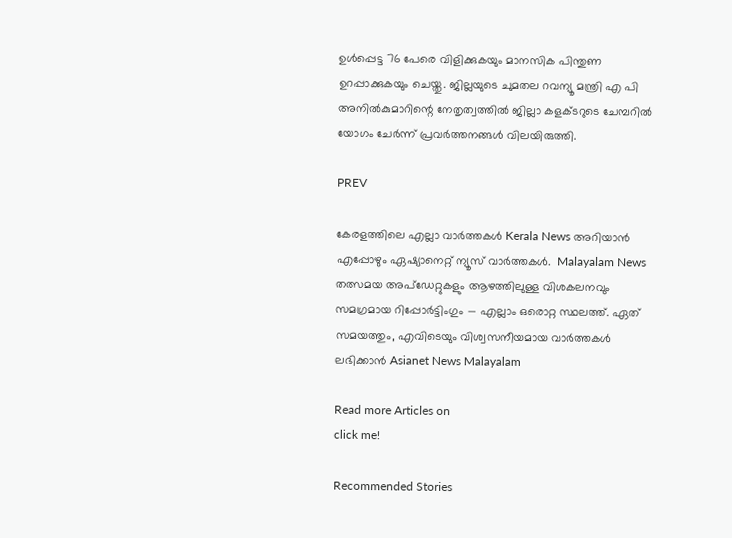ഉൾപ്പെട്ട 76 പേരെ വിളിക്കുകയും മാനസിക പിന്തുണ ഉറപ്പാക്കുകയും ചെയ്തു. ജില്ലയുടെ ചുമതല റവന്യൂ മന്ത്രി എ പി അനിൽകുമാറിന്റെ നേതൃത്വത്തിൽ ജില്ലാ കളക്ടറുടെ ചേമ്പറിൽ യോഗം ചേർന്ന് പ്രവർത്തനങ്ങൾ വിലയിരുത്തി.

PREV

കേരളത്തിലെ എല്ലാ വാർത്തകൾ Kerala News അറിയാൻ  എപ്പോഴും ഏഷ്യാനെറ്റ് ന്യൂസ് വാർത്തകൾ.  Malayalam News   തത്സമയ അപ്‌ഡേറ്റുകളും ആഴത്തിലുള്ള വിശകലനവും സമഗ്രമായ റിപ്പോർട്ടിംഗും — എല്ലാം ഒരൊറ്റ സ്ഥലത്ത്. ഏത് സമയത്തും, എവിടെയും വിശ്വസനീയമായ വാർത്തകൾ ലഭിക്കാൻ Asianet News Malayalam

Read more Articles on
click me!

Recommended Stories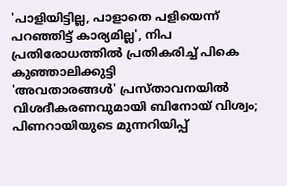'പാളിയിട്ടില്ല, പാളാതെ പളിയെന്ന് പറഞ്ഞിട്ട് കാര്യമില്ല', നിപ പ്രതിരോധത്തില്‍ പ്രതികരിച്ച് പികെ കുഞ്ഞാലിക്കുട്ടി
'അവതാരങ്ങൾ' പ്രസ്‌താവനയിൽ വിശദീകരണവുമായി ബിനോയ് വിശ്വം; പിണറായിയുടെ മുന്നറിയിപ്പ്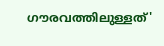ഗൗരവത്തിലുള്ളത്'